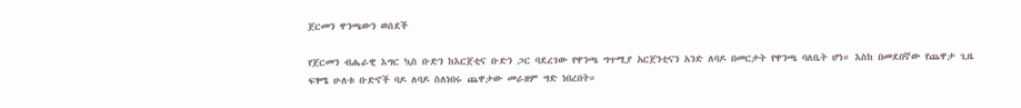ጀርመን ዋንጫውን ወሰደች

የጀርመን ብሔራዊ እግር ኳስ ቡድን ከእርጀቲና ቡድን ጋር ባደረገው የዋንጫ ግጥሚያ አርጀንቲናን አንድ ለባዶ በመርታት የዋንጫ ባለቤት ሆነ። እስከ በመደበኛው የጨዋታ ጊዜ ፍፃሜ ሁለቱ ቡድኖች ባዶ ለባዶ ስለነበሩ ጨዋታው መራዘም ግድ ነበረበት።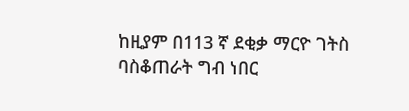ከዚያም በ113 ኛ ደቂቃ ማርዮ ገትስ ባስቆጠራት ግብ ነበር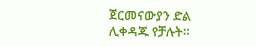ጀርመናውያን ድል ሊቀዳጁ የቻሉት።